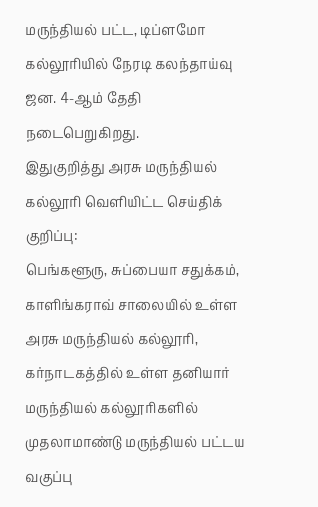மருந்தியல் பட்ட, டிப்ளமோ கல்லூரியில் நேரடி கலந்தாய்வு ஜன. 4-ஆம் தேதி நடைபெறுகிறது.
இதுகுறித்து அரசு மருந்தியல் கல்லூரி வெளியிட்ட செய்திக் குறிப்பு:
பெங்களூரு, சுப்பையா சதுக்கம், காளிங்கராவ் சாலையில் உள்ள அரசு மருந்தியல் கல்லூரி, கர்நாடகத்தில் உள்ள தனியார் மருந்தியல் கல்லூரிகளில் முதலாமாண்டு மருந்தியல் பட்டய வகுப்பு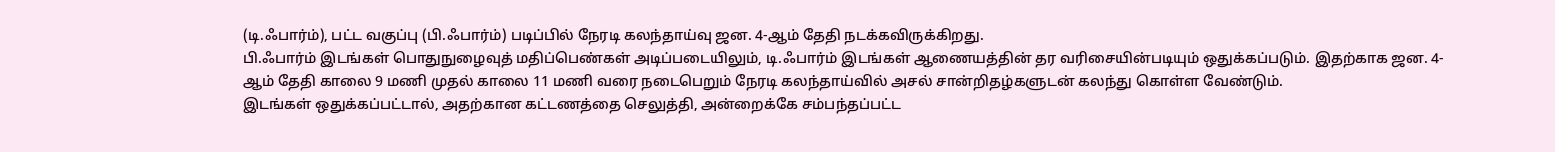(டி.ஃபார்ம்), பட்ட வகுப்பு (பி.ஃபார்ம்) படிப்பில் நேரடி கலந்தாய்வு ஜன. 4-ஆம் தேதி நடக்கவிருக்கிறது.
பி.ஃபார்ம் இடங்கள் பொதுநுழைவுத் மதிப்பெண்கள் அடிப்படையிலும், டி.ஃபார்ம் இடங்கள் ஆணையத்தின் தர வரிசையின்படியும் ஒதுக்கப்படும். இதற்காக ஜன. 4-ஆம் தேதி காலை 9 மணி முதல் காலை 11 மணி வரை நடைபெறும் நேரடி கலந்தாய்வில் அசல் சான்றிதழ்களுடன் கலந்து கொள்ள வேண்டும்.
இடங்கள் ஒதுக்கப்பட்டால், அதற்கான கட்டணத்தை செலுத்தி, அன்றைக்கே சம்பந்தப்பட்ட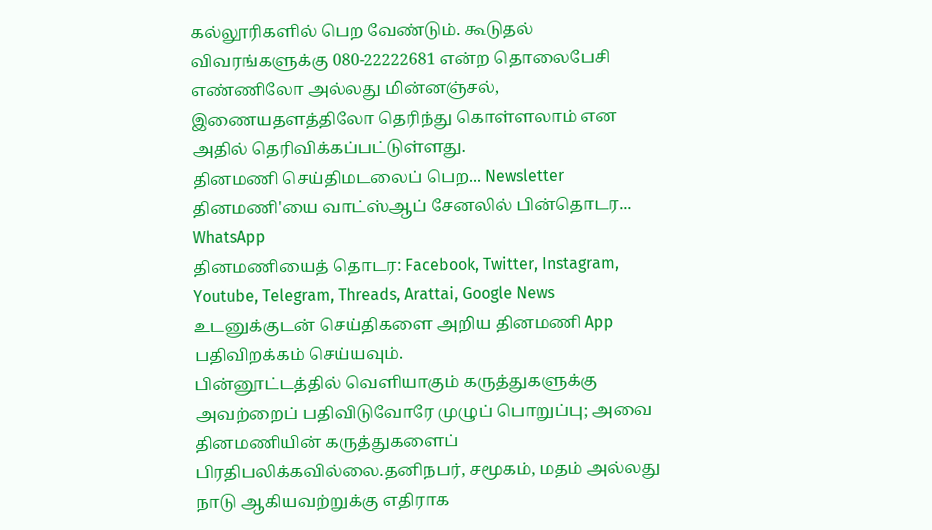கல்லூரிகளில் பெற வேண்டும். கூடுதல் விவரங்களுக்கு 080-22222681 என்ற தொலைபேசி எண்ணிலோ அல்லது மின்னஞ்சல், இணையதளத்திலோ தெரிந்து கொள்ளலாம் என அதில் தெரிவிக்கப்பட்டுள்ளது.
தினமணி செய்திமடலைப் பெற... Newsletter
தினமணி'யை வாட்ஸ்ஆப் சேனலில் பின்தொடர... WhatsApp
தினமணியைத் தொடர: Facebook, Twitter, Instagram, Youtube, Telegram, Threads, Arattai, Google News
உடனுக்குடன் செய்திகளை அறிய தினமணி App பதிவிறக்கம் செய்யவும்.
பின்னூட்டத்தில் வெளியாகும் கருத்துகளுக்கு அவற்றைப் பதிவிடுவோரே முழுப் பொறுப்பு; அவை தினமணியின் கருத்துகளைப் பிரதிபலிக்கவில்லை.தனிநபர், சமூகம், மதம் அல்லது நாடு ஆகியவற்றுக்கு எதிராக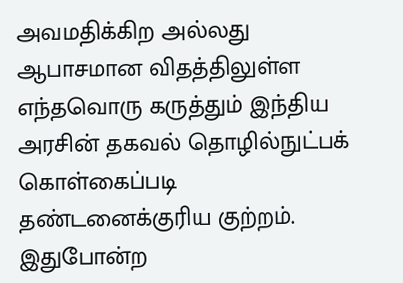அவமதிக்கிற அல்லது ஆபாசமான விதத்திலுள்ள எந்தவொரு கருத்தும் இந்திய அரசின் தகவல் தொழில்நுட்பக் கொள்கைப்படி தண்டனைக்குரிய குற்றம். இதுபோன்ற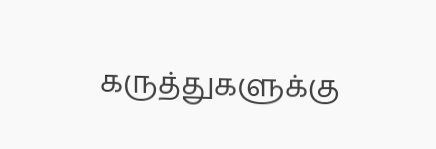கருத்துகளுக்கு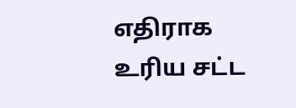எதிராக உரிய சட்ட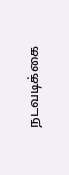நடவடிக்கை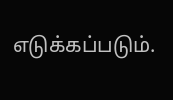எடுக்கப்படும்.